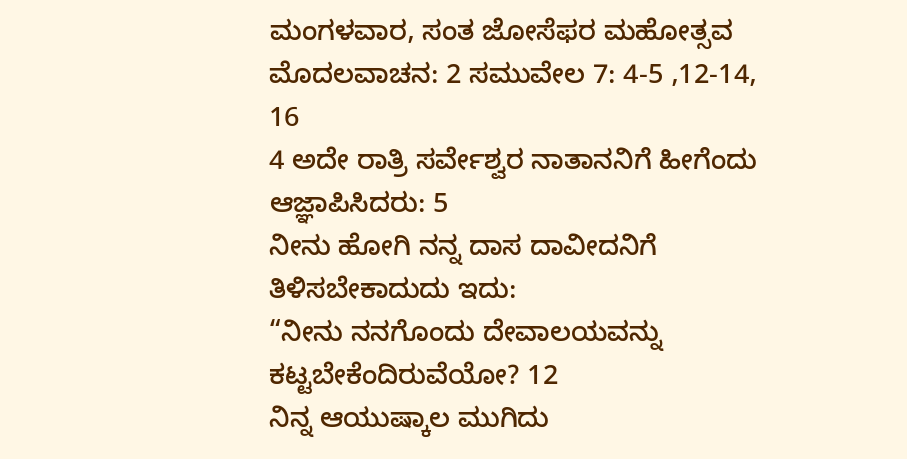ಮಂಗಳವಾರ, ಸಂತ ಜೋಸೆಫರ ಮಹೋತ್ಸವ
ಮೊದಲವಾಚನ: 2 ಸಮುವೇಲ 7: 4-5 ,12-14,
16
4 ಅದೇ ರಾತ್ರಿ ಸರ್ವೇಶ್ವರ ನಾತಾನನಿಗೆ ಹೀಗೆಂದು ಆಜ್ಞಾಪಿಸಿದರು: 5
ನೀನು ಹೋಗಿ ನನ್ನ ದಾಸ ದಾವೀದನಿಗೆ ತಿಳಿಸಬೇಕಾದುದು ಇದು:
“ನೀನು ನನಗೊಂದು ದೇವಾಲಯವನ್ನು ಕಟ್ಟಬೇಕೆಂದಿರುವೆಯೋ? 12
ನಿನ್ನ ಆಯುಷ್ಕಾಲ ಮುಗಿದು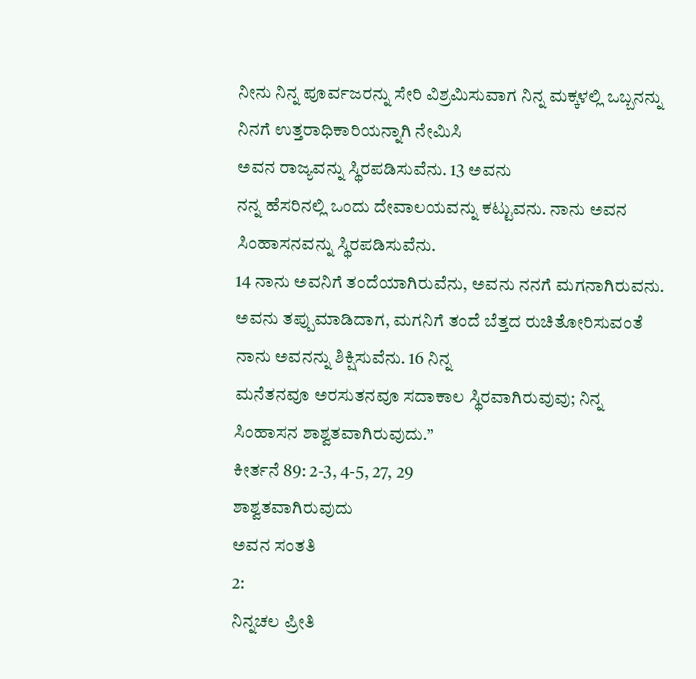ನೀನು ನಿನ್ನ ಪೂರ್ವಜರನ್ನು ಸೇರಿ ವಿಶ್ರಮಿಸುವಾಗ ನಿನ್ನ ಮಕ್ಕಳಲ್ಲಿ ಒಬ್ಬನನ್ನು ನಿನಗೆ ಉತ್ತರಾಧಿಕಾರಿಯನ್ನಾಗಿ ನೇಮಿಸಿ
ಅವನ ರಾಜ್ಯವನ್ನು ಸ್ಥಿರಪಡಿಸುವೆನು. 13 ಅವನು
ನನ್ನ ಹೆಸರಿನಲ್ಲಿ ಒಂದು ದೇವಾಲಯವನ್ನು ಕಟ್ಟುವನು. ನಾನು ಅವನ ಸಿಂಹಾಸನವನ್ನು ಸ್ಥಿರಪಡಿಸುವೆನು.
14 ನಾನು ಅವನಿಗೆ ತಂದೆಯಾಗಿರುವೆನು, ಅವನು ನನಗೆ ಮಗನಾಗಿರುವನು. ಅವನು ತಪ್ಪುಮಾಡಿದಾಗ, ಮಗನಿಗೆ ತಂದೆ ಬೆತ್ತದ ರುಚಿತೋರಿಸುವಂತೆ ನಾನು ಅವನನ್ನು ಶಿಕ್ಷಿಸುವೆನು. 16 ನಿನ್ನ
ಮನೆತನವೂ ಅರಸುತನವೂ ಸದಾಕಾಲ ಸ್ಥಿರವಾಗಿರುವುವು; ನಿನ್ನ ಸಿಂಹಾಸನ ಶಾಶ್ವತವಾಗಿರುವುದು.”
ಕೀರ್ತನೆ 89: 2-3, 4-5, 27, 29
ಶಾಶ್ವತವಾಗಿರುವುದು
ಅವನ ಸಂತತಿ
2:
ನಿನ್ನಚಲ ಪ್ರೀತಿ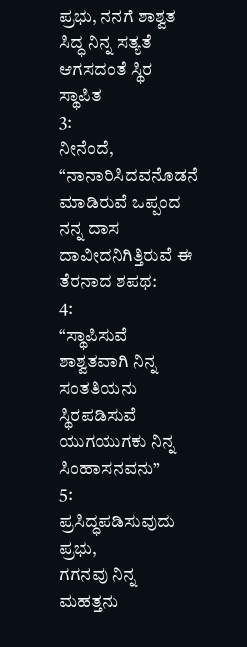ಪ್ರಭು, ನನಗೆ ಶಾಶ್ವತ ಸಿದ್ಧ ನಿನ್ನ ಸತ್ಯತೆ ಆಗಸದಂತೆ ಸ್ಥಿರ ಸ್ಥಾಪಿತ
3:
ನೀನೆಂದೆ, “ನಾನಾರಿಸಿದವನೊಡನೆ ಮಾಡಿರುವೆ ಒಪ್ಪಂದ ನನ್ನ ದಾಸ ದಾವೀದನಿಗಿತ್ತಿರುವೆ ಈ
ತೆರನಾದ ಶಪಥ:
4:
“ಸ್ಥಾಪಿಸುವೆ ಶಾಶ್ವತವಾಗಿ ನಿನ್ನ ಸಂತತಿಯನು ಸ್ಥಿರಪಡಿಸುವೆ ಯುಗಯುಗಕು ನಿನ್ನ ಸಿಂಹಾಸನವನು”
5:
ಪ್ರಸಿದ್ಧಪಡಿಸುವುದು ಪ್ರಭು,
ಗಗನವು ನಿನ್ನ ಮಹತ್ತನು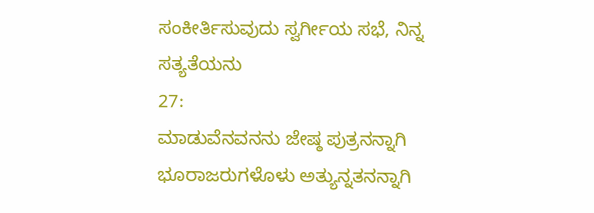ಸಂಕೀರ್ತಿಸುವುದು ಸ್ವರ್ಗೀಯ ಸಭೆ, ನಿನ್ನ ಸತ್ಯತೆಯನು
27:
ಮಾಡುವೆನವನನು ಜೇಷ್ಠ ಪುತ್ರನನ್ನಾಗಿ ಭೂರಾಜರುಗಳೊಳು ಅತ್ಯುನ್ನತನನ್ನಾಗಿ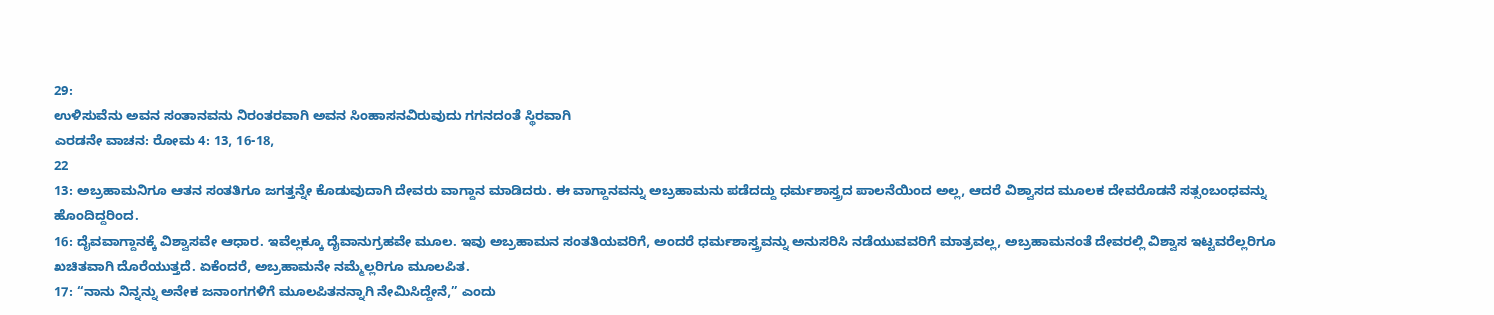29:
ಉಳಿಸುವೆನು ಅವನ ಸಂತಾನವನು ನಿರಂತರವಾಗಿ ಅವನ ಸಿಂಹಾಸನವಿರುವುದು ಗಗನದಂತೆ ಸ್ಥಿರವಾಗಿ
ಎರಡನೇ ವಾಚನ: ರೋಮ 4: 13, 16-18,
22
13: ಅಬ್ರಹಾಮನಿಗೂ ಆತನ ಸಂತತಿಗೂ ಜಗತ್ತನ್ನೇ ಕೊಡುವುದಾಗಿ ದೇವರು ವಾಗ್ದಾನ ಮಾಡಿದರು. ಈ ವಾಗ್ದಾನವನ್ನು ಅಬ್ರಹಾಮನು ಪಡೆದದ್ದು ಧರ್ಮಶಾಸ್ತ್ರದ ಪಾಲನೆಯಿಂದ ಅಲ್ಲ, ಆದರೆ ವಿಶ್ವಾಸದ ಮೂಲಕ ದೇವರೊಡನೆ ಸತ್ಸಂಬಂಧವನ್ನು ಹೊಂದಿದ್ದರಿಂದ.
16: ದೈವವಾಗ್ದಾನಕ್ಕೆ ವಿಶ್ವಾಸವೇ ಆಧಾರ. ಇವೆಲ್ಲಕ್ಕೂ ದೈವಾನುಗ್ರಹವೇ ಮೂಲ. ಇವು ಅಬ್ರಹಾಮನ ಸಂತತಿಯವರಿಗೆ, ಅಂದರೆ ಧರ್ಮಶಾಸ್ತ್ರವನ್ನು ಅನುಸರಿಸಿ ನಡೆಯುವವರಿಗೆ ಮಾತ್ರವಲ್ಲ, ಅಬ್ರಹಾಮನಂತೆ ದೇವರಲ್ಲಿ ವಿಶ್ವಾಸ ಇಟ್ಟವರೆಲ್ಲರಿಗೂ ಖಚಿತವಾಗಿ ದೊರೆಯುತ್ತದೆ. ಏಕೆಂದರೆ, ಅಬ್ರಹಾಮನೇ ನಮ್ಮೆಲ್ಲರಿಗೂ ಮೂಲಪಿತ.
17: “ನಾನು ನಿನ್ನನ್ನು ಅನೇಕ ಜನಾಂಗಗಳಿಗೆ ಮೂಲಪಿತನನ್ನಾಗಿ ನೇಮಿಸಿದ್ದೇನೆ,” ಎಂದು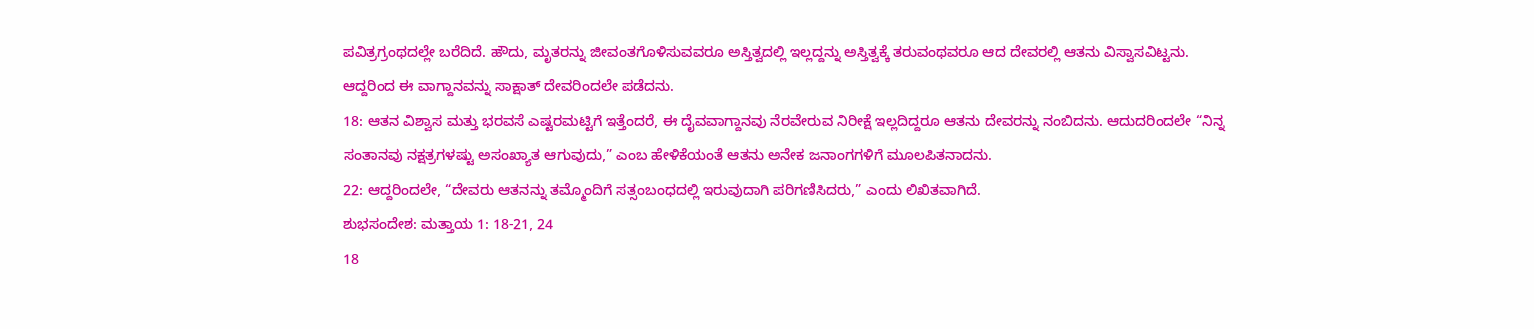ಪವಿತ್ರಗ್ರಂಥದಲ್ಲೇ ಬರೆದಿದೆ. ಹೌದು, ಮೃತರನ್ನು ಜೀವಂತಗೊಳಿಸುವವರೂ ಅಸ್ತಿತ್ವದಲ್ಲಿ ಇಲ್ಲದ್ದನ್ನು ಅಸ್ತಿತ್ವಕ್ಕೆ ತರುವಂಥವರೂ ಆದ ದೇವರಲ್ಲಿ ಆತನು ವಿಸ್ವಾಸವಿಟ್ಟನು. ಆದ್ದರಿಂದ ಈ ವಾಗ್ದಾನವನ್ನು ಸಾಕ್ಷಾತ್ ದೇವರಿಂದಲೇ ಪಡೆದನು.
18: ಆತನ ವಿಶ್ವಾಸ ಮತ್ತು ಭರವಸೆ ಎಷ್ಟರಮಟ್ಟಿಗೆ ಇತ್ತೆಂದರೆ, ಈ ದೈವವಾಗ್ದಾನವು ನೆರವೇರುವ ನಿರೀಕ್ಷೆ ಇಲ್ಲದಿದ್ದರೂ ಆತನು ದೇವರನ್ನು ನಂಬಿದನು. ಆದುದರಿಂದಲೇ “ನಿನ್ನ ಸಂತಾನವು ನಕ್ಷತ್ರಗಳಷ್ಟು ಅಸಂಖ್ಯಾತ ಆಗುವುದು,” ಎಂಬ ಹೇಳಿಕೆಯಂತೆ ಆತನು ಅನೇಕ ಜನಾಂಗಗಳಿಗೆ ಮೂಲಪಿತನಾದನು.
22: ಆದ್ದರಿಂದಲೇ, “ದೇವರು ಆತನನ್ನು ತಮ್ಮೊಂದಿಗೆ ಸತ್ಸಂಬಂಧದಲ್ಲಿ ಇರುವುದಾಗಿ ಪರಿಗಣಿಸಿದರು,” ಎಂದು ಲಿಖಿತವಾಗಿದೆ.
ಶುಭಸಂದೇಶ: ಮತ್ತಾಯ 1: 18-21, 24
18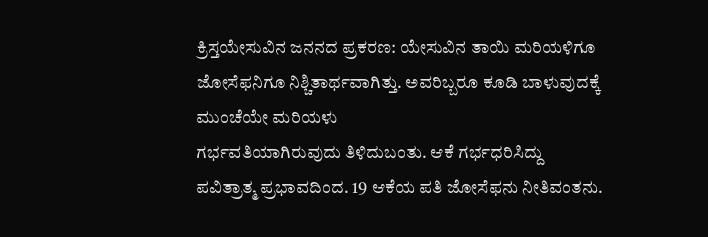ಕ್ರಿಸ್ತಯೇಸುವಿನ ಜನನದ ಪ್ರಕರಣ: ಯೇಸುವಿನ ತಾಯಿ ಮರಿಯಳಿಗೂ ಜೋಸೆಫನಿಗೂ ನಿಶ್ಚಿತಾರ್ಥವಾಗಿತ್ತು. ಅವರಿಬ್ಬರೂ ಕೂಡಿ ಬಾಳುವುದಕ್ಕೆ ಮುಂಚೆಯೇ ಮರಿಯಳು
ಗರ್ಭವತಿಯಾಗಿರುವುದು ತಿಳಿದುಬಂತು. ಆಕೆ ಗರ್ಭಧರಿಸಿದ್ದು
ಪವಿತ್ರಾತ್ಮ ಪ್ರಭಾವದಿಂದ. 19 ಆಕೆಯ ಪತಿ ಜೋಸೆಫನು ನೀತಿವಂತನು.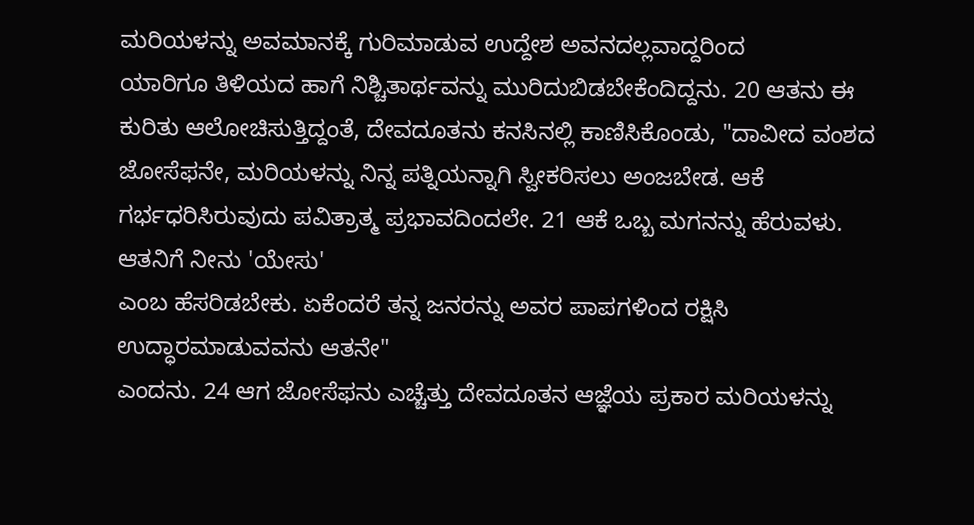ಮರಿಯಳನ್ನು ಅವಮಾನಕ್ಕೆ ಗುರಿಮಾಡುವ ಉದ್ದೇಶ ಅವನದಲ್ಲವಾದ್ದರಿಂದ
ಯಾರಿಗೂ ತಿಳಿಯದ ಹಾಗೆ ನಿಶ್ಚಿತಾರ್ಥವನ್ನು ಮುರಿದುಬಿಡಬೇಕೆಂದಿದ್ದನು. 20 ಆತನು ಈ ಕುರಿತು ಆಲೋಚಿಸುತ್ತಿದ್ದಂತೆ, ದೇವದೂತನು ಕನಸಿನಲ್ಲಿ ಕಾಣಿಸಿಕೊಂಡು, "ದಾವೀದ ವಂಶದ ಜೋಸೆಫನೇ, ಮರಿಯಳನ್ನು ನಿನ್ನ ಪತ್ನಿಯನ್ನಾಗಿ ಸ್ವೀಕರಿಸಲು ಅಂಜಬೇಡ. ಆಕೆ ಗರ್ಭಧರಿಸಿರುವುದು ಪವಿತ್ರಾತ್ಮ ಪ್ರಭಾವದಿಂದಲೇ. 21 ಆಕೆ ಒಬ್ಬ ಮಗನನ್ನು ಹೆರುವಳು. ಆತನಿಗೆ ನೀನು 'ಯೇಸು'
ಎಂಬ ಹೆಸರಿಡಬೇಕು. ಏಕೆಂದರೆ ತನ್ನ ಜನರನ್ನು ಅವರ ಪಾಪಗಳಿಂದ ರಕ್ಷಿಸಿ ಉದ್ಧಾರಮಾಡುವವನು ಆತನೇ"
ಎಂದನು. 24 ಆಗ ಜೋಸೆಫನು ಎಚ್ಚೆತ್ತು ದೇವದೂತನ ಆಜ್ಞೆಯ ಪ್ರಕಾರ ಮರಿಯಳನ್ನು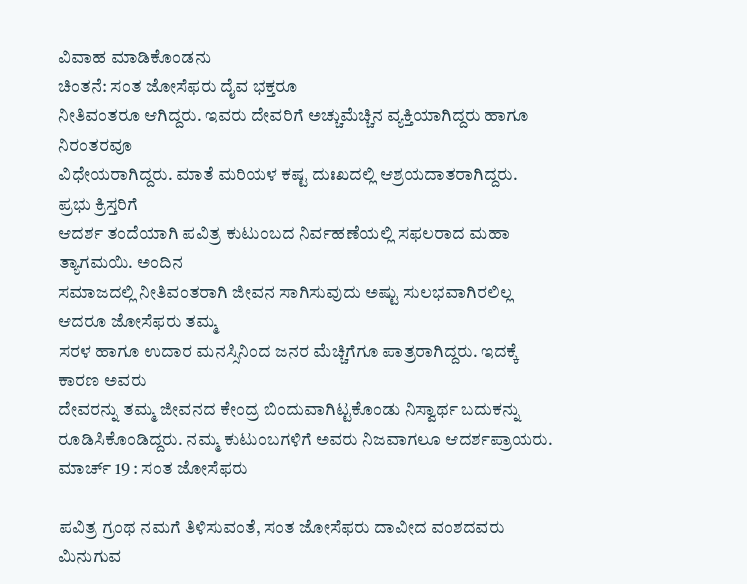ವಿವಾಹ ಮಾಡಿಕೊಂಡನು
ಚಿಂತನೆ: ಸಂತ ಜೋಸೆಫರು ದೈವ ಭಕ್ತರೂ
ನೀತಿವಂತರೂ ಆಗಿದ್ದರು. ಇವರು ದೇವರಿಗೆ ಅಚ್ಚುಮೆಚ್ಚಿನ ವ್ಯಕ್ತಿಯಾಗಿದ್ದರು ಹಾಗೂ ನಿರಂತರವೂ
ವಿಧೇಯರಾಗಿದ್ದರು. ಮಾತೆ ಮರಿಯಳ ಕಷ್ಟ ದುಃಖದಲ್ಲಿ ಆಶ್ರಯದಾತರಾಗಿದ್ದರು. ಪ್ರಭು ಕ್ರಿಸ್ತರಿಗೆ
ಆದರ್ಶ ತಂದೆಯಾಗಿ ಪವಿತ್ರ ಕುಟುಂಬದ ನಿರ್ವಹಣೆಯಲ್ಲಿ ಸಫಲರಾದ ಮಹಾ ತ್ಯಾಗಮಯಿ. ಅಂದಿನ
ಸಮಾಜದಲ್ಲಿ ನೀತಿವಂತರಾಗಿ ಜೀವನ ಸಾಗಿಸುವುದು ಅಷ್ಟು ಸುಲಭವಾಗಿರಲಿಲ್ಲ ಆದರೂ ಜೋಸೆಫರು ತಮ್ಮ
ಸರಳ ಹಾಗೂ ಉದಾರ ಮನಸ್ಸಿನಿಂದ ಜನರ ಮೆಚ್ಚಿಗೆಗೂ ಪಾತ್ರರಾಗಿದ್ದರು. ಇದಕ್ಕೆ ಕಾರಣ ಅವರು
ದೇವರನ್ನು ತಮ್ಮ ಜೀವನದ ಕೇಂದ್ರ ಬಿಂದುವಾಗಿಟ್ಟಕೊಂಡು ನಿಸ್ವಾರ್ಥ ಬದುಕನ್ನು
ರೂಡಿಸಿಕೊಂಡಿದ್ದರು. ನಮ್ಮ ಕುಟುಂಬಗಳಿಗೆ ಅವರು ನಿಜವಾಗಲೂ ಆದರ್ಶಪ್ರಾಯರು.
ಮಾರ್ಚ್ 19 : ಸಂತ ಜೋಸೆಫರು

ಪವಿತ್ರ ಗ್ರಂಥ ನಮಗೆ ತಿಳಿಸುವಂತೆ, ಸಂತ ಜೋಸೆಫರು ದಾವೀದ ವಂಶದವರು ಮಿನುಗುವ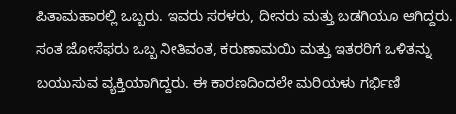ಪಿತಾಮಹಾರಲ್ಲಿ ಒಬ್ಬರು. ಇವರು ಸರಳರು, ದೀನರು ಮತ್ತು ಬಡಗಿಯೂ ಆಗಿದ್ದರು. ಸಂತ ಜೋಸೆಫರು ಒಬ್ಬ ನೀತಿವಂತ, ಕರುಣಾಮಯಿ ಮತ್ತು ಇತರರಿಗೆ ಒಳಿತನ್ನು ಬಯುಸುವ ವ್ಯಕ್ತಿಯಾಗಿದ್ದರು. ಈ ಕಾರಣದಿಂದಲೇ ಮರಿಯಳು ಗರ್ಭಿಣಿ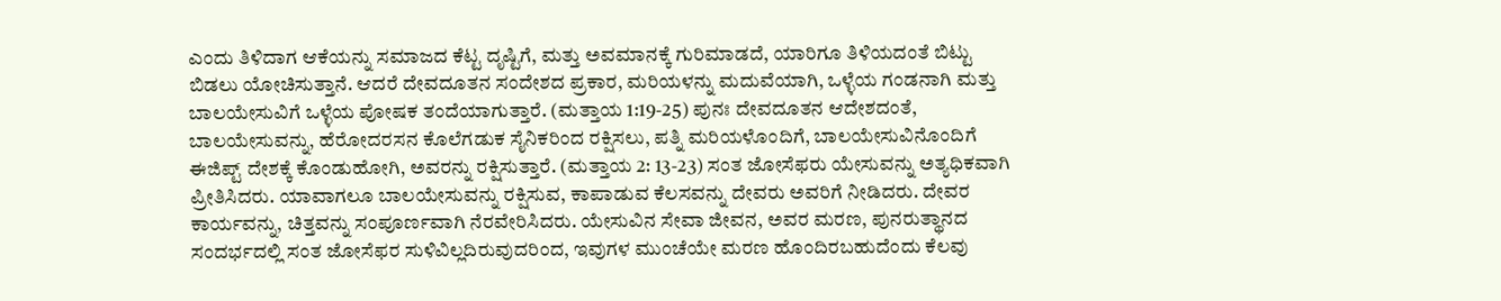ಎಂದು ತಿಳಿದಾಗ ಆಕೆಯನ್ನು ಸಮಾಜದ ಕೆಟ್ಟ ದೃಷ್ಟಿಗೆ, ಮತ್ತು ಅವಮಾನಕ್ಕೆ ಗುರಿಮಾಡದೆ, ಯಾರಿಗೂ ತಿಳಿಯದಂತೆ ಬಿಟ್ಟು ಬಿಡಲು ಯೋಚಿಸುತ್ತಾನೆ. ಆದರೆ ದೇವದೂತನ ಸಂದೇಶದ ಪ್ರಕಾರ, ಮರಿಯಳನ್ನು ಮದುವೆಯಾಗಿ, ಒಳ್ಳೆಯ ಗಂಡನಾಗಿ ಮತ್ತು ಬಾಲಯೇಸುವಿಗೆ ಒಳ್ಳೆಯ ಪೋಷಕ ತಂದೆಯಾಗುತ್ತಾರೆ. (ಮತ್ತಾಯ 1:19-25) ಪುನಃ ದೇವದೂತನ ಆದೇಶದಂತೆ, ಬಾಲಯೇಸುವನ್ನು, ಹೆರೋದರಸನ ಕೊಲೆಗಡುಕ ಸೈನಿಕರಿಂದ ರಕ್ಷಿಸಲು, ಪತ್ನಿ ಮರಿಯಳೊಂದಿಗೆ, ಬಾಲಯೇಸುವಿನೊಂದಿಗೆ ಈಜಿಪ್ಟ್ ದೇಶಕ್ಕೆ ಕೊಂಡುಹೋಗಿ, ಅವರನ್ನು ರಕ್ಷಿಸುತ್ತಾರೆ. (ಮತ್ತಾಯ 2: 13-23) ಸಂತ ಜೋಸೆಫರು ಯೇಸುವನ್ನು ಅತ್ಯಧಿಕವಾಗಿ ಪ್ರೀತಿಸಿದರು. ಯಾವಾಗಲೂ ಬಾಲಯೇಸುವನ್ನು ರಕ್ಷಿಸುವ, ಕಾಪಾಡುವ ಕೆಲಸವನ್ನು ದೇವರು ಅವರಿಗೆ ನೀಡಿದರು. ದೇವರ ಕಾರ್ಯವನ್ನು, ಚಿತ್ತವನ್ನು ಸಂಪೂರ್ಣವಾಗಿ ನೆರವೇರಿಸಿದರು. ಯೇಸುವಿನ ಸೇವಾ ಜೀವನ, ಅವರ ಮರಣ, ಪುನರುತ್ಥಾನದ ಸಂದರ್ಭದಲ್ಲಿ ಸಂತ ಜೋಸೆಫರ ಸುಳಿವಿಲ್ಲದಿರುವುದರಿಂದ, ಇವುಗಳ ಮುಂಚೆಯೇ ಮರಣ ಹೊಂದಿರಬಹುದೆಂದು ಕೆಲವು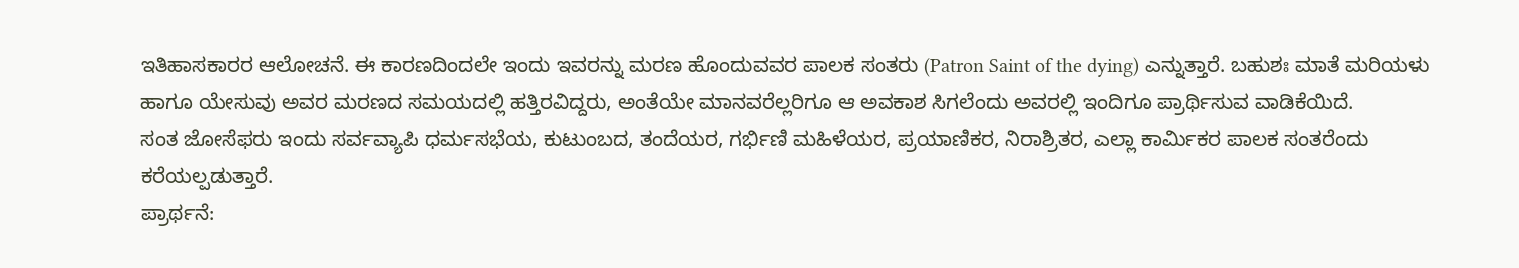ಇತಿಹಾಸಕಾರರ ಆಲೋಚನೆ. ಈ ಕಾರಣದಿಂದಲೇ ಇಂದು ಇವರನ್ನು ಮರಣ ಹೊಂದುವವರ ಪಾಲಕ ಸಂತರು (Patron Saint of the dying) ಎನ್ನುತ್ತಾರೆ. ಬಹುಶಃ ಮಾತೆ ಮರಿಯಳು ಹಾಗೂ ಯೇಸುವು ಅವರ ಮರಣದ ಸಮಯದಲ್ಲಿ ಹತ್ತಿರವಿದ್ದರು, ಅಂತೆಯೇ ಮಾನವರೆಲ್ಲರಿಗೂ ಆ ಅವಕಾಶ ಸಿಗಲೆಂದು ಅವರಲ್ಲಿ ಇಂದಿಗೂ ಪ್ರಾರ್ಥಿಸುವ ವಾಡಿಕೆಯಿದೆ.
ಸಂತ ಜೋಸೆಫರು ಇಂದು ಸರ್ವವ್ಯಾಪಿ ಧರ್ಮಸಭೆಯ, ಕುಟುಂಬದ, ತಂದೆಯರ, ಗರ್ಭಿಣಿ ಮಹಿಳೆಯರ, ಪ್ರಯಾಣಿಕರ, ನಿರಾಶ್ರಿತರ, ಎಲ್ಲಾ ಕಾರ್ಮಿಕರ ಪಾಲಕ ಸಂತರೆಂದು ಕರೆಯಲ್ಪಡುತ್ತಾರೆ.
ಪ್ರಾರ್ಥನೆ: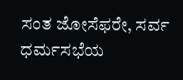ಸಂತ ಜೋಸೆಫರೇ, ಸರ್ವ ಧರ್ಮಸಭೆಯ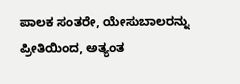ಪಾಲಕ ಸಂತರೇ, ಯೇಸುಬಾಲರನ್ನು ಪ್ರೀತಿಯಿಂದ, ಅತ್ಯಂತ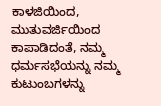ಕಾಳಜಿಯಿಂದ, ಮುತುವರ್ಜಿಯಿಂದ ಕಾಪಾಡಿದಂತೆ, ನಮ್ಮ ಧರ್ಮಸಭೆಯನ್ನು ನಮ್ಮ ಕುಟುಂಬಗಳನ್ನು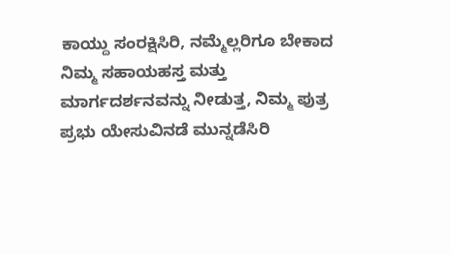ಕಾಯ್ದು ಸಂರಕ್ಷಿಸಿರಿ, ನಮ್ಮೆಲ್ಲರಿಗೂ ಬೇಕಾದ ನಿಮ್ಮ ಸಹಾಯಹಸ್ತ ಮತ್ತು ಮಾರ್ಗದರ್ಶನವನ್ನು ನೀಡುತ್ತ, ನಿಮ್ಮ ಪುತ್ರ ಪ್ರಭು ಯೇಸುವಿನಡೆ ಮುನ್ನಡೆಸಿರಿ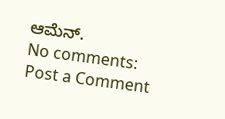ಆಮೆನ್.
No comments:
Post a Comment